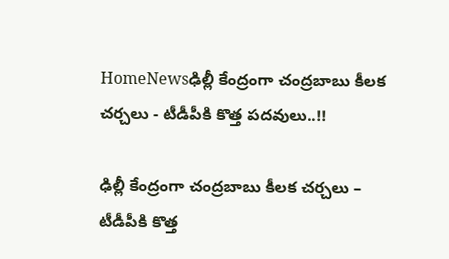HomeNewsఢిల్లీ కేంద్రంగా చంద్రబాబు కీలక చర్చలు - టీడీపీకి కొత్త పదవులు..!!

ఢిల్లీ కేంద్రంగా చంద్రబాబు కీలక చర్చలు – టీడీపీకి కొత్త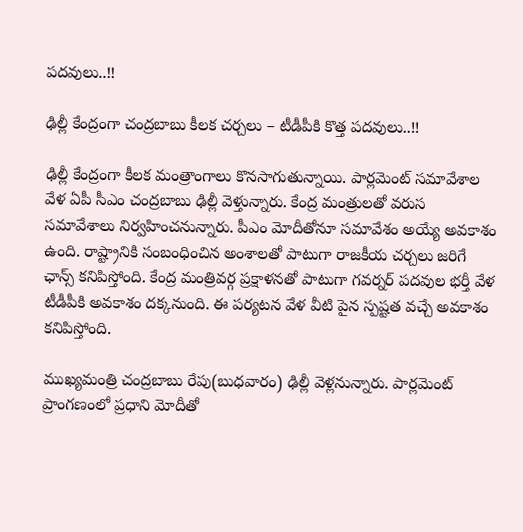పదవులు..!!

ఢిల్లీ కేంద్రంగా చంద్రబాబు కీలక చర్చలు – టీడీపీకి కొత్త పదవులు..!!

ఢిల్లీ కేంద్రంగా కీలక మంత్రాంగాలు కొనసాగుతున్నాయి. పార్లమెంట్ సమావేశాల వేళ ఏపీ సీఎం చంద్రబాబు ఢిల్లీ వెళ్తున్నారు. కేంద్ర మంత్రులతో వరుస సమావేశాలు నిర్వహించనున్నారు. పీఎం మోదీతోనూ సమావేశం అయ్యే అవకాశం ఉంది. రాష్ట్రానికి సంబంధించిన అంశాలతో పాటుగా రాజకీయ చర్చలు జరిగే ఛాన్స్ కనిపిస్తోంది. కేంద్ర మంత్రివర్గ ప్రక్షాళనతో పాటుగా గవర్నర్ పదవుల భర్తీ వేళ టీడీపీకి అవకాశం దక్కనుంది. ఈ పర్యటన వేళ వీటి పైన స్పష్టత వచ్చే అవకాశం కనిపిస్తోంది.

ముఖ్యమంత్రి చంద్రబాబు రేపు(బుధవారం) ఢిల్లీ వెళ్లనున్నారు. పార్లమెంట్ ప్రాంగణంలో ప్రధాని మోదీతో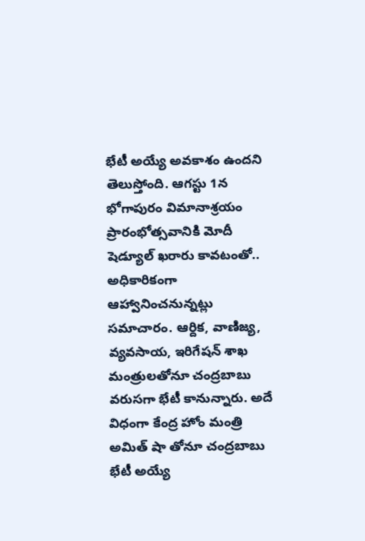భేటీ అయ్యే అవకాశం ఉందని తెలుస్తోంది. ఆగస్టు 1న భోగాపురం విమానాశ్రయం ప్రారంభోత్సవానికి మోదీ షెడ్యూల్ ఖరారు కావటంతో.. అధికారికంగా ఆహ్వానించనున్నట్లు సమాచారం. ఆర్దిక, వాణిజ్య, వ్యవసాయ, ఇరిగేషన్ శాఖ మంత్రులతోనూ చంద్రబాబు వరుసగా భేటీ కానున్నారు. అదే విధంగా కేంద్ర హోం మంత్రి అమిత్ షా తోనూ చంద్రబాబు భేటీ అయ్యే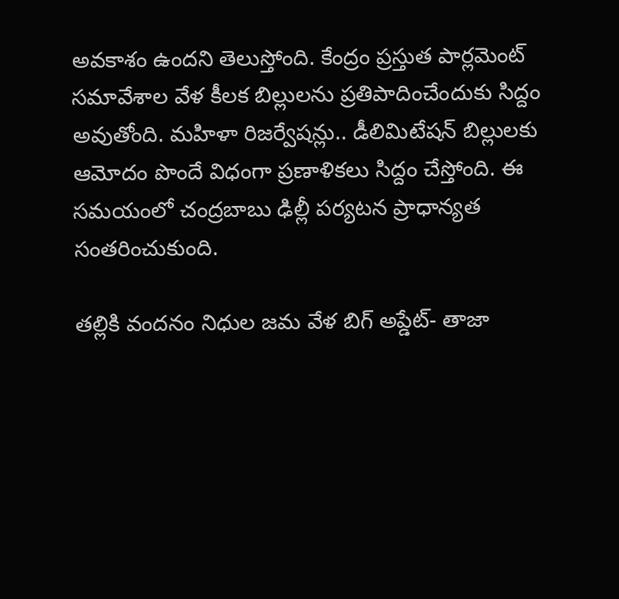అవకాశం ఉందని తెలుస్తోంది. కేంద్రం ప్రస్తుత పార్లమెంట్ సమావేశాల వేళ కీలక బిల్లులను ప్రతిపాదించేందుకు సిద్దం అవుతోంది. మహిళా రిజర్వేషన్లు.. డీలిమిటేషన్ బిల్లులకు ఆమోదం పొందే విధంగా ప్రణాళికలు సిద్దం చేస్తోంది. ఈ సమయంలో చంద్రబాబు ఢిల్లీ పర్యటన ప్రాధాన్యత సంతరించుకుంది.

తల్లికి వందనం నిధుల జమ వేళ బిగ్ అప్డేట్- తాజా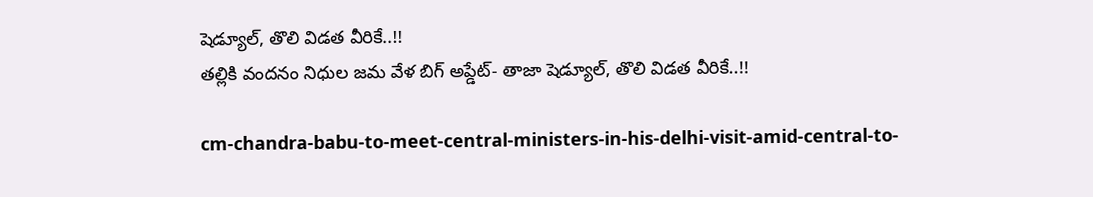షెడ్యూల్, తొలి విడత వీరికే..!!
తల్లికి వందనం నిధుల జమ వేళ బిగ్ అప్డేట్- తాజా షెడ్యూల్, తొలి విడత వీరికే..!!

cm-chandra-babu-to-meet-central-ministers-in-his-delhi-visit-amid-central-to-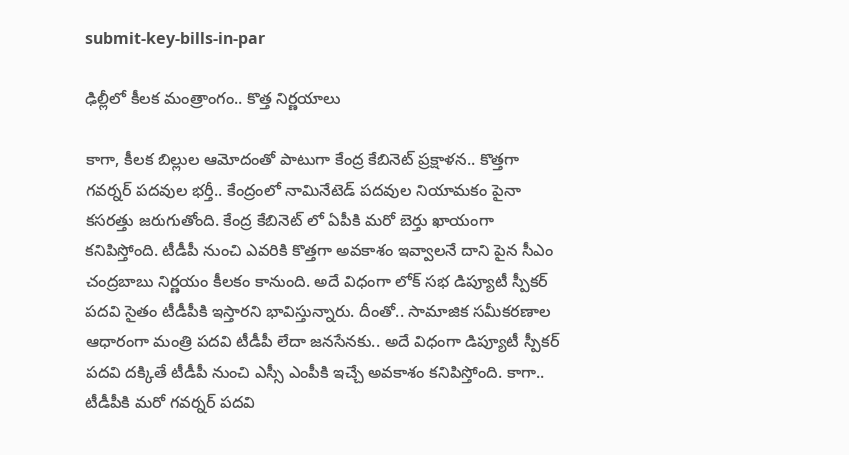submit-key-bills-in-par

ఢిల్లీలో కీలక మంత్రాంగం.. కొత్త నిర్ణయాలు

కాగా, కీలక బిల్లుల ఆమోదంతో పాటుగా కేంద్ర కేబినెట్ ప్రక్షాళన.. కొత్తగా గవర్నర్ పదవుల భర్తీ.. కేంద్రంలో నామినేటెడ్ పదవుల నియామకం పైనా కసరత్తు జరుగుతోంది. కేంద్ర కేబినెట్ లో ఏపీకి మరో బెర్తు ఖాయంగా కనిపిస్తోంది. టీడీపీ నుంచి ఎవరికి కొత్తగా అవకాశం ఇవ్వాలనే దాని పైన సీఎం చంద్రబాబు నిర్ణయం కీలకం కానుంది. అదే విధంగా లోక్ సభ డిప్యూటీ స్పీకర్ పదవి సైతం టీడీపీకి ఇస్తారని భావిస్తున్నారు. దీంతో.. సామాజిక సమీకరణాల ఆధారంగా మంత్రి పదవి టీడీపీ లేదా జనసేనకు.. అదే విధంగా డిప్యూటీ స్పీకర్ పదవి దక్కితే టీడీపీ నుంచి ఎస్సీ ఎంపీకి ఇచ్చే అవకాశం కనిపిస్తోంది. కాగా.. టీడీపీకి మరో గవర్నర్ పదవి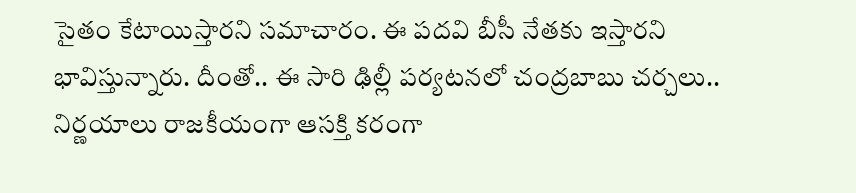సైతం కేటాయిస్తారని సమాచారం. ఈ పదవి బీసీ నేతకు ఇస్తారని భావిస్తున్నారు. దీంతో.. ఈ సారి ఢిల్లీ పర్యటనలో చంద్రబాబు చర్చలు.. నిర్ణయాలు రాజకీయంగా ఆసక్తి కరంగా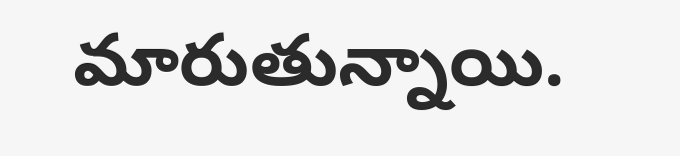మారుతున్నాయి.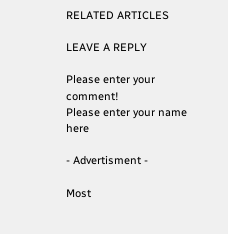RELATED ARTICLES

LEAVE A REPLY

Please enter your comment!
Please enter your name here

- Advertisment -

Most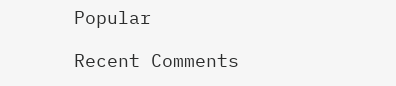Popular

Recent Comments